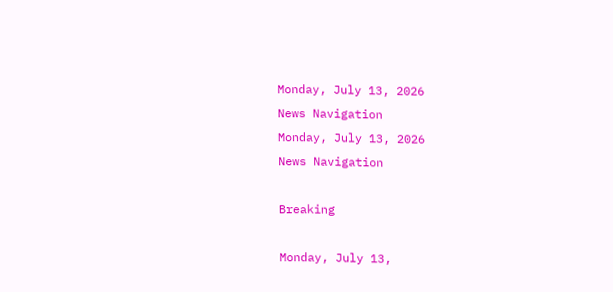Monday, July 13, 2026
News Navigation
Monday, July 13, 2026
News Navigation

Breaking

Monday, July 13,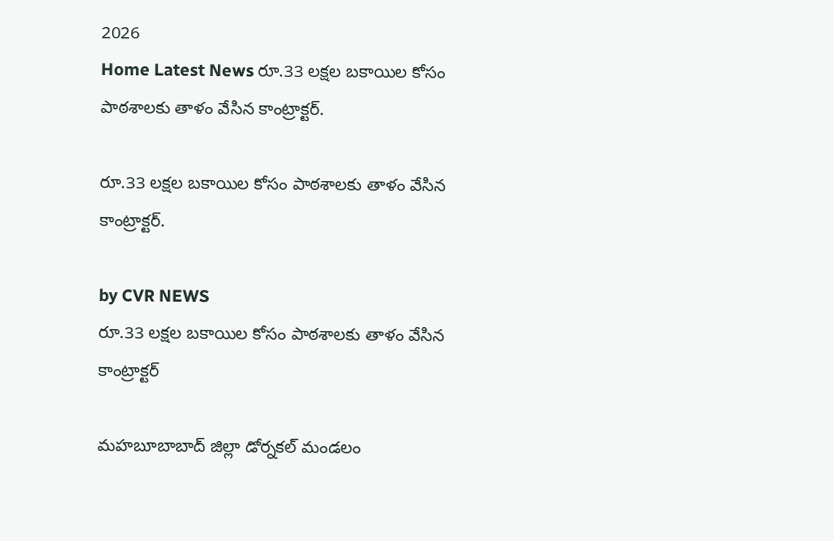2026
Home Latest News రూ.33 లక్షల బకాయిల కోసం పాఠశాలకు తాళం వేసిన కాంట్రాక్టర్.

రూ.33 లక్షల బకాయిల కోసం పాఠశాలకు తాళం వేసిన కాంట్రాక్టర్.

by CVR NEWS
రూ.33 లక్షల బకాయిల కోసం పాఠశాలకు తాళం వేసిన కాంట్రాక్టర్

మహబూబాబాద్ జిల్లా డోర్నకల్ మండలం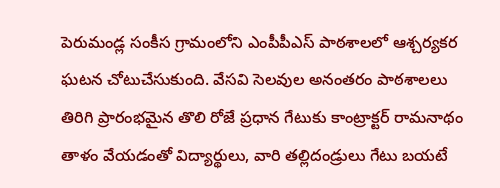పెరుమండ్ల సంకీస గ్రామంలోని ఎంపీపీఎస్ పాఠశాలలో ఆశ్చర్యకర ఘటన చోటుచేసుకుంది. వేసవి సెలవుల అనంతరం పాఠశాలలు తిరిగి ప్రారంభమైన తొలి రోజే ప్రధాన గేటుకు కాంట్రాక్టర్ రామనాథం తాళం వేయడంతో విద్యార్థులు, వారి తల్లిదండ్రులు గేటు బయటే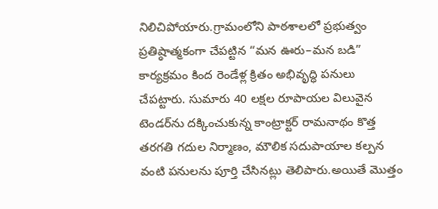నిలిచిపోయారు.గ్రామంలోని పాఠశాలలో ప్రభుత్వం ప్రతిష్ఠాత్మకంగా చేపట్టిన “మన ఊరు–మన బడి” కార్యక్రమం కింద రెండేళ్ల క్రితం అభివృద్ధి పనులు చేపట్టారు. సుమారు 40 లక్షల రూపాయల విలువైన టెండర్‌ను దక్కించుకున్న కాంట్రాక్టర్ రామనాథం కొత్త తరగతి గదుల నిర్మాణం, మౌలిక సదుపాయాల కల్పన వంటి పనులను పూర్తి చేసినట్లు తెలిపారు.అయితే మొత్తం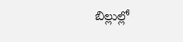బిల్లుల్లో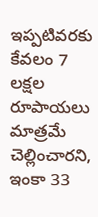ఇప్పటివరకు కేవలం 7 లక్షల రూపాయలు మాత్రమే చెల్లించారని, ఇంకా 33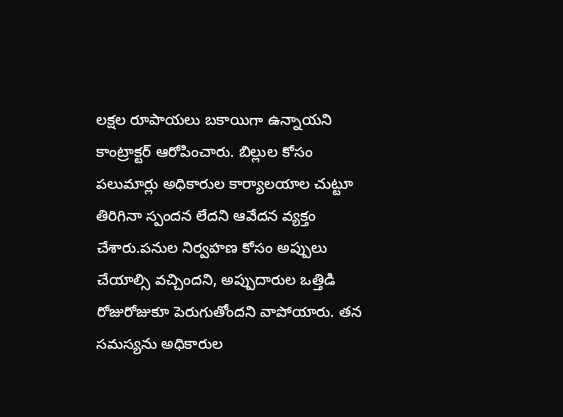లక్షల రూపాయలు బకాయిగా ఉన్నాయని కాంట్రాక్టర్ ఆరోపించారు. బిల్లుల కోసం పలుమార్లు అధికారుల కార్యాలయాల చుట్టూ తిరిగినా స్పందన లేదని ఆవేదన వ్యక్తం చేశారు.పనుల నిర్వహణ కోసం అప్పులు చేయాల్సి వచ్చిందని, అప్పుదారుల ఒత్తిడి రోజురోజుకూ పెరుగుతోందని వాపోయారు. తన సమస్యను అధికారుల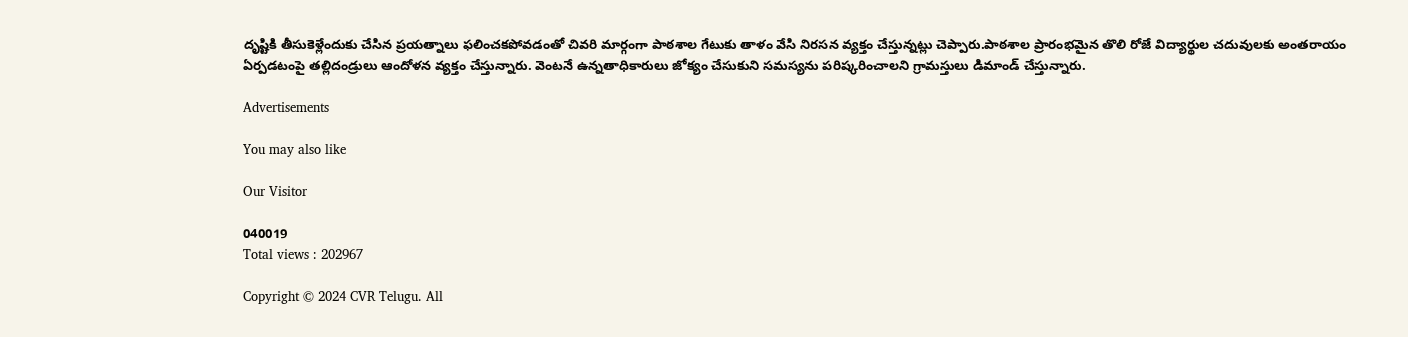దృష్టికి తీసుకెళ్లేందుకు చేసిన ప్రయత్నాలు ఫలించకపోవడంతో చివరి మార్గంగా పాఠశాల గేటుకు తాళం వేసి నిరసన వ్యక్తం చేస్తున్నట్లు చెప్పారు.పాఠశాల ప్రారంభమైన తొలి రోజే విద్యార్థుల చదువులకు అంతరాయం ఏర్పడటంపై తల్లిదండ్రులు ఆందోళన వ్యక్తం చేస్తున్నారు. వెంటనే ఉన్నతాధికారులు జోక్యం చేసుకుని సమస్యను పరిష్కరించాలని గ్రామస్తులు డిమాండ్ చేస్తున్నారు.

Advertisements

You may also like

Our Visitor

040019
Total views : 202967

Copyright © 2024 CVR Telugu. All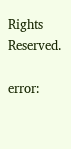Rights Reserved.

error: